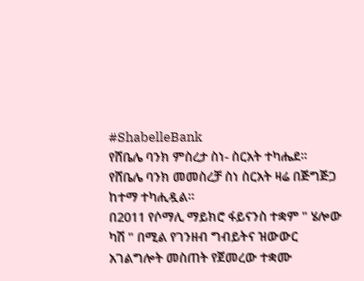#ShabelleBank
የሸቤሌ ባንክ ምስረታ ስነ- ስርአት ተካሔደ።
የሸቤሌ ባንክ መመስረቻ ስነ ስርአት ዛሬ በጅግጅጋ ከተማ ተካሒዷል።
በ2011 የሶማሊ ማይክሮ ፋይናንስ ተቋም " ሄሎው ካሽ " በሚል የገንዘብ ግብይትና ዝውውር አገልግሎት መስጠት የጀመረው ተቋሙ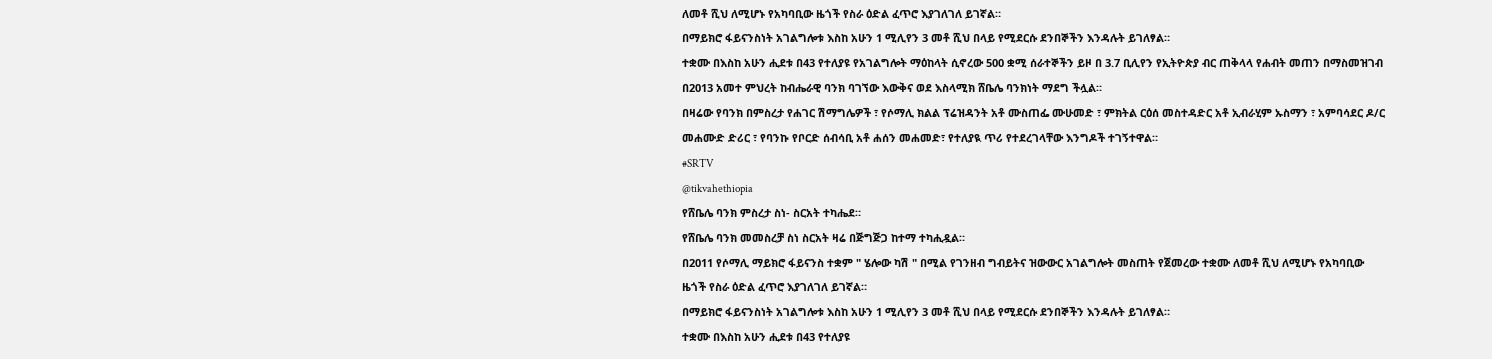ለመቶ ሺህ ለሚሆኑ የአካባቢው ዜጎች የስራ ዕድል ፈጥሮ እያገለገለ ይገኛል።
በማይክሮ ፋይናንስነት አገልግሎቱ እስከ አሁን 1 ሚሊየን 3 መቶ ሺህ በላይ የሚደርሱ ደንበኞችን እንዳሉት ይገለፃል።
ተቋሙ በእስከ አሁን ሒደቱ በ43 የተለያዩ የአገልግሎት ማዕከላት ሲኖረው 500 ቋሚ ሰራተኞችን ይዞ በ 3.7 ቢሊየን የኢትዮጵያ ብር ጠቅላላ የሐብት መጠን በማስመዝገብ በ2013 አመተ ምህረት ከብሔራዊ ባንክ ባገኘው እውቅና ወደ እስላሚክ ሸቤሌ ባንክነት ማደግ ችሏል።
በዛሬው የባንክ በምስረታ የሐገር ሽማግሌዎች ፣ የሶማሊ ክልል ፕሬዝዳንት አቶ ሙስጠፌ ሙሁመድ ፣ ምክትል ርዕሰ መስተዳድር አቶ ኢብራሂም ኡስማን ፣ አምባሳደር ዶ/ር መሐሙድ ድሪር ፣ የባንኩ የቦርድ ሰብሳቢ አቶ ሐሰን መሐመድ፣ የተለያዪ ጥሪ የተደረገላቸው እንግዶች ተገኝተዋል።
#SRTV
@tikvahethiopia
የሸቤሌ ባንክ ምስረታ ስነ- ስርአት ተካሔደ።
የሸቤሌ ባንክ መመስረቻ ስነ ስርአት ዛሬ በጅግጅጋ ከተማ ተካሒዷል።
በ2011 የሶማሊ ማይክሮ ፋይናንስ ተቋም " ሄሎው ካሽ " በሚል የገንዘብ ግብይትና ዝውውር አገልግሎት መስጠት የጀመረው ተቋሙ ለመቶ ሺህ ለሚሆኑ የአካባቢው ዜጎች የስራ ዕድል ፈጥሮ እያገለገለ ይገኛል።
በማይክሮ ፋይናንስነት አገልግሎቱ እስከ አሁን 1 ሚሊየን 3 መቶ ሺህ በላይ የሚደርሱ ደንበኞችን እንዳሉት ይገለፃል።
ተቋሙ በእስከ አሁን ሒደቱ በ43 የተለያዩ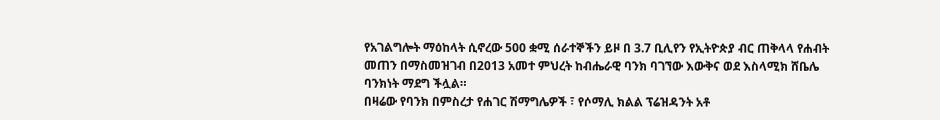የአገልግሎት ማዕከላት ሲኖረው 500 ቋሚ ሰራተኞችን ይዞ በ 3.7 ቢሊየን የኢትዮጵያ ብር ጠቅላላ የሐብት መጠን በማስመዝገብ በ2013 አመተ ምህረት ከብሔራዊ ባንክ ባገኘው እውቅና ወደ እስላሚክ ሸቤሌ ባንክነት ማደግ ችሏል።
በዛሬው የባንክ በምስረታ የሐገር ሽማግሌዎች ፣ የሶማሊ ክልል ፕሬዝዳንት አቶ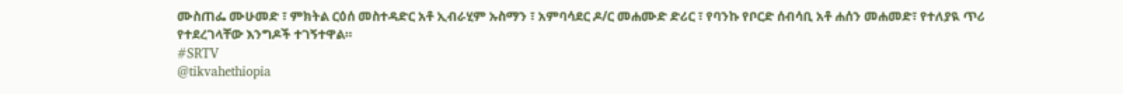ሙስጠፌ ሙሁመድ ፣ ምክትል ርዕሰ መስተዳድር አቶ ኢብራሂም ኡስማን ፣ አምባሳደር ዶ/ር መሐሙድ ድሪር ፣ የባንኩ የቦርድ ሰብሳቢ አቶ ሐሰን መሐመድ፣ የተለያዪ ጥሪ የተደረገላቸው እንግዶች ተገኝተዋል።
#SRTV
@tikvahethiopia